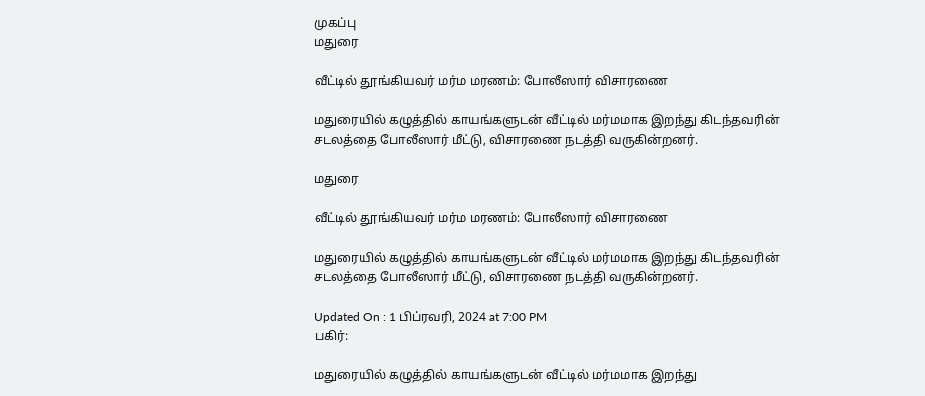முகப்பு
மதுரை

வீட்டில் தூங்கியவர் மர்ம மரணம்: போலீஸார் விசாரணை

மதுரையில் கழுத்தில் காயங்களுடன் வீட்டில் மர்மமாக இறந்து கிடந்தவரின் சடலத்தை போலீஸார் மீட்டு, விசாரணை நடத்தி வருகின்றனர்.

மதுரை

வீட்டில் தூங்கியவர் மர்ம மரணம்: போலீஸார் விசாரணை

மதுரையில் கழுத்தில் காயங்களுடன் வீட்டில் மர்மமாக இறந்து கிடந்தவரின் சடலத்தை போலீஸார் மீட்டு, விசாரணை நடத்தி வருகின்றனர்.

Updated On : 1 பிப்ரவரி, 2024 at 7:00 PM
பகிர்:

மதுரையில் கழுத்தில் காயங்களுடன் வீட்டில் மர்மமாக இறந்து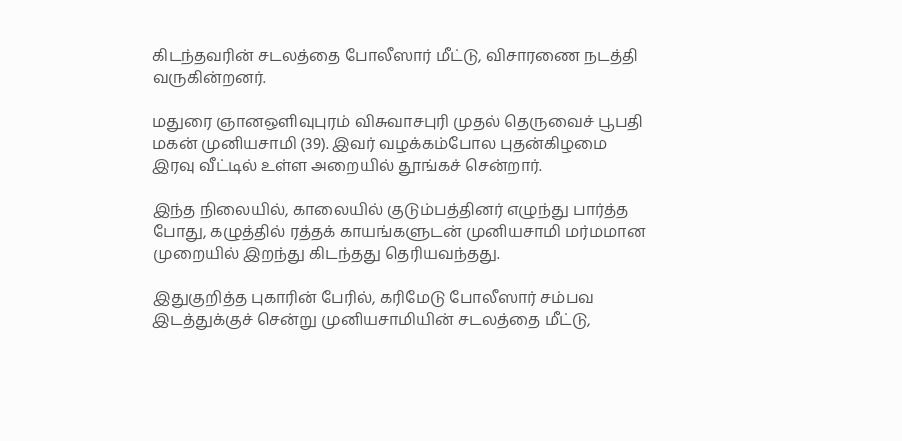கிடந்தவரின் சடலத்தை போலீஸார் மீட்டு, விசாரணை நடத்தி வருகின்றனர்.

மதுரை ஞானஒளிவுபுரம் விசுவாசபுரி முதல் தெருவைச் பூபதி மகன் முனியசாமி (39). இவர் வழக்கம்போல புதன்கிழமை இரவு வீட்டில் உள்ள அறையில் தூங்கச் சென்றார்.

இந்த நிலையில், காலையில் குடும்பத்தினர் எழுந்து பார்த்த போது, கழுத்தில் ரத்தக் காயங்களுடன் முனியசாமி மர்மமான முறையில் இறந்து கிடந்தது தெரியவந்தது.

இதுகுறித்த புகாரின் பேரில், கரிமேடு போலீஸார் சம்பவ இடத்துக்குச் சென்று முனியசாமியின் சடலத்தை மீட்டு,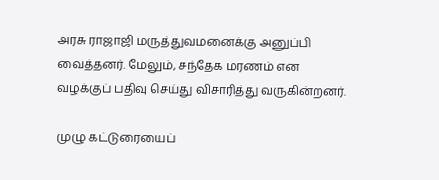அரசு ராஜாஜி மருத்துவமனைக்கு அனுப்பி வைத்தனர். மேலும், சந்தேக மரணம் என வழக்குப் பதிவு செய்து விசாரித்து வருகின்றனர்.

முழு கட்டுரையைப்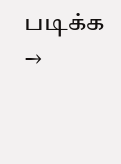படிக்க →